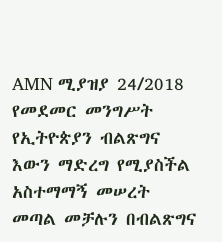AMN ሚያዝያ 24/2018
የመደመር መንግሥት የኢትዮጵያን ብልጽግና እውን ማድረግ የሚያስችል አስተማማኝ መሠረት መጣል መቻሉን በብልጽግና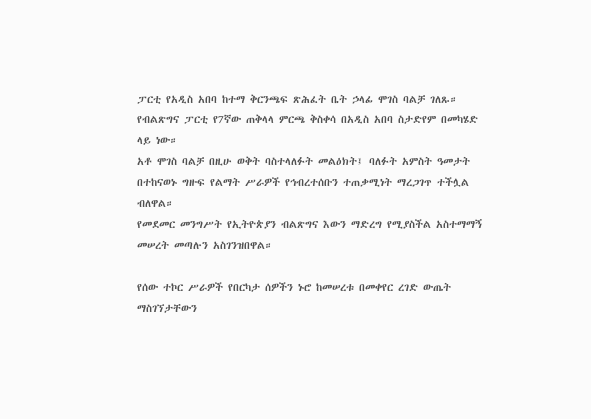ፓርቲ የአዲስ አበባ ከተማ ቅርንጫፍ ጽሕፈት ቤት ኃላፊ ሞገስ ባልቻ ገለጹ።
የብልጽግና ፓርቲ የ7ኛው ጠቅላላ ምርጫ ቅስቀሳ በአዲስ አበባ ስታድየም በመካሄድ ላይ ነው።
አቶ ሞገስ ባልቻ በዚሁ ወቅት ባስተላለፉት መልዕክት፤ ባለፉት አምስት ዓመታት በተከናወኑ ግዙፍ የልማት ሥራዎች የኅብረተሰቡን ተጠቃሚነት ማረጋገጥ ተችሏል ብለዋል።
የመደመር መንግሥት የኢትዮጵያን ብልጽግና እውን ማድረግ የሚያስችል አስተማማኝ መሠረት መጣሉን አስገንዝበዋል።

የሰው ተኮር ሥራዎች የበርካታ ሰዎችን ኑሮ ከመሠረቱ በመቀየር ረገድ ውጤት ማስገኘታቸውን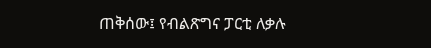ጠቅሰው፤ የብልጽግና ፓርቲ ለቃሉ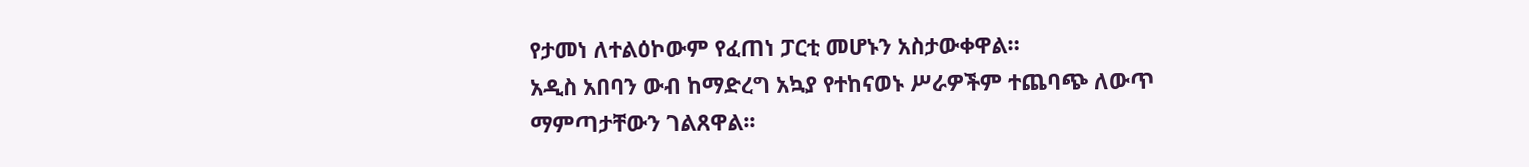የታመነ ለተልዕኮውም የፈጠነ ፓርቲ መሆኑን አስታውቀዋል።
አዲስ አበባን ውብ ከማድረግ አኳያ የተከናወኑ ሥራዎችም ተጨባጭ ለውጥ ማምጣታቸውን ገልጸዋል፡፡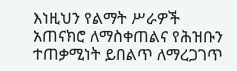እነዚህን የልማት ሥራዎች አጠናክሮ ለማስቀጠልና የሕዝቡን ተጠቃሚነት ይበልጥ ለማረጋገጥ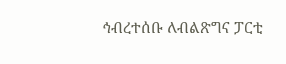ኅብረተሰቡ ለብልጽግና ፓርቲ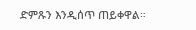ድምጹን እንዲሰጥ ጠይቀዋል።